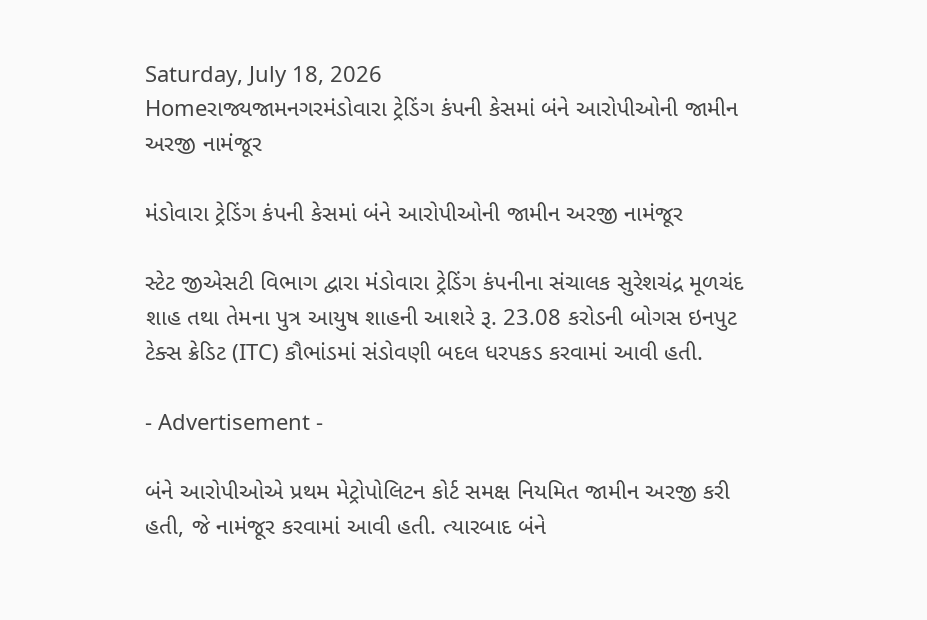Saturday, July 18, 2026
Homeરાજ્યજામનગરમંડોવારા ટ્રેડિંગ કંપની કેસમાં બંને આરોપીઓની જામીન અરજી નામંજૂર

મંડોવારા ટ્રેડિંગ કંપની કેસમાં બંને આરોપીઓની જામીન અરજી નામંજૂર

સ્ટેટ જીએસટી વિભાગ દ્વારા મંડોવારા ટ્રેડિંગ કંપનીના સંચાલક સુરેશચંદ્ર મૂળચંદ શાહ તથા તેમના પુત્ર આયુષ શાહની આશરે રૂ. 23.08 કરોડની બોગસ ઇનપુટ ટેક્સ ક્રેડિટ (ITC) કૌભાંડમાં સંડોવણી બદલ ધરપકડ કરવામાં આવી હતી.

- Advertisement -

બંને આરોપીઓએ પ્રથમ મેટ્રોપોલિટન કોર્ટ સમક્ષ નિયમિત જામીન અરજી કરી હતી, જે નામંજૂર કરવામાં આવી હતી. ત્યારબાદ બંને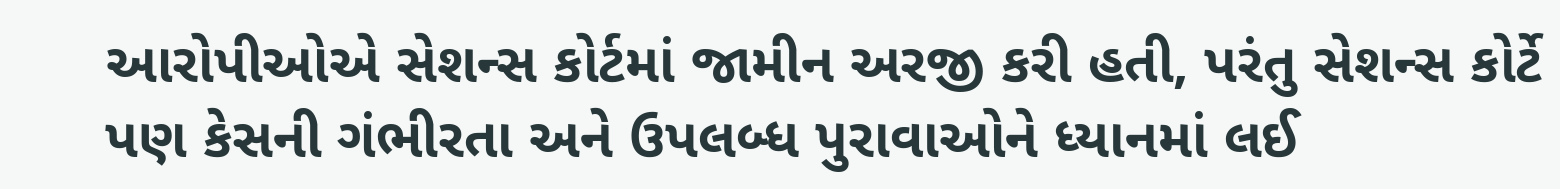આરોપીઓએ સેશન્સ કોર્ટમાં જામીન અરજી કરી હતી, પરંતુ સેશન્સ કોર્ટે પણ કેસની ગંભીરતા અને ઉપલબ્ધ પુરાવાઓને ધ્યાનમાં લઈ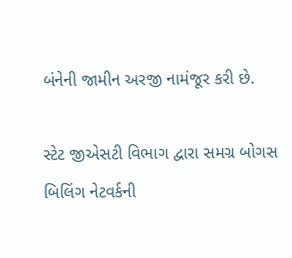બંનેની જામીન અરજી નામંજૂર કરી છે.

સ્ટેટ જીએસટી વિભાગ દ્વારા સમગ્ર બોગસ બિલિંગ નેટવર્કની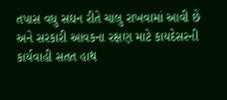તપાસ વધુ સઘન રીતે ચાલુ રાખવામાં આવી છે અને સરકારી આવકના રક્ષણ માટે કાયદેસરની કાર્યવાહી સતત હાથ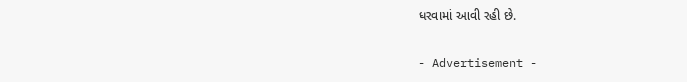ધરવામાં આવી રહી છે.

- Advertisement -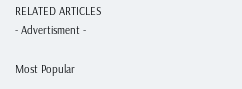RELATED ARTICLES
- Advertisment -

Most Popular